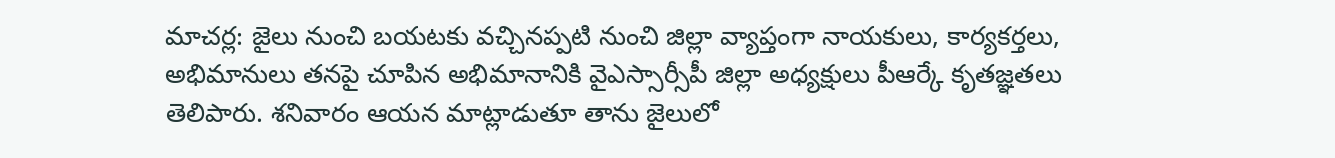మాచర్ల: జైలు నుంచి బయటకు వచ్చినప్పటి నుంచి జిల్లా వ్యాప్తంగా నాయకులు, కార్యకర్తలు, అభిమానులు తనపై చూపిన అభిమానానికి వైఎస్సార్సీపీ జిల్లా అధ్యక్షులు పీఆర్కే కృతజ్ఞతలు తెలిపారు. శనివారం ఆయన మాట్లాడుతూ తాను జైలులో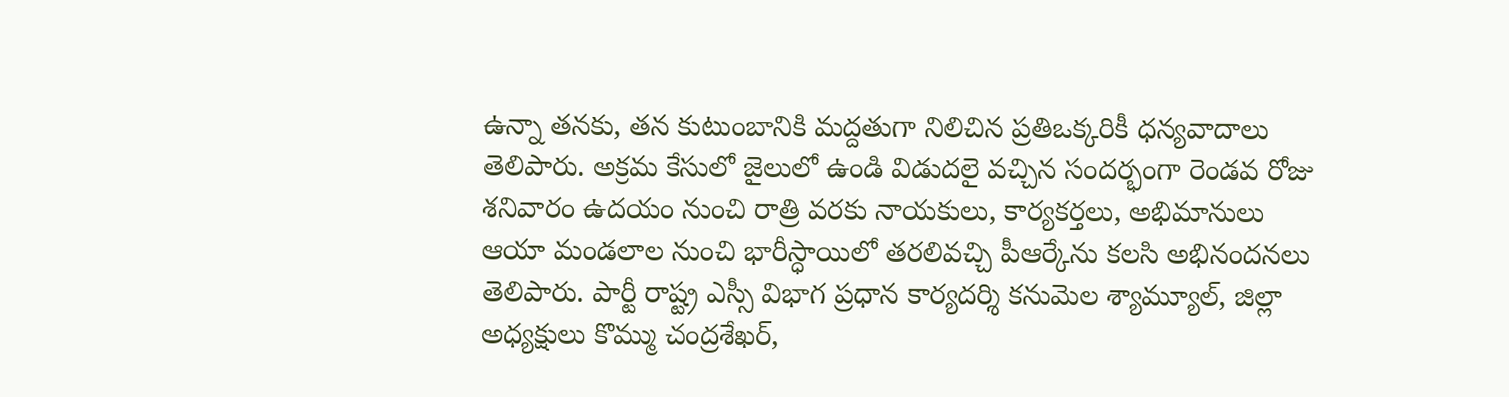ఉన్నా తనకు, తన కుటుంబానికి మద్దతుగా నిలిచిన ప్రతిఒక్కరికీ ధన్యవాదాలు తెలిపారు. అక్రమ కేసులో జైలులో ఉండి విడుదలై వచ్చిన సందర్భంగా రెండవ రోజు శనివారం ఉదయం నుంచి రాత్రి వరకు నాయకులు, కార్యకర్తలు, అభిమానులు ఆయా మండలాల నుంచి భారీస్ధాయిలో తరలివచ్చి పీఆర్కేను కలసి అభినందనలు తెలిపారు. పార్టీ రాష్ట్ర ఎస్సీ విభాగ ప్రధాన కార్యదర్శి కనుమెల శ్యామ్యూల్, జిల్లా అధ్యక్షులు కొమ్ము చంద్రశేఖర్,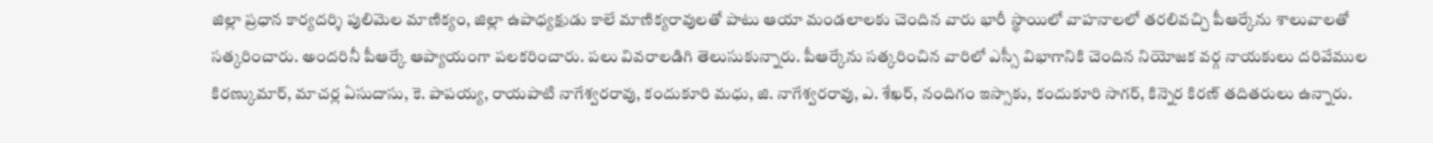జిల్లా ప్రధాన కార్యదర్శి పులిమెల మాణిక్యం, జిల్లా ఉపాధ్యక్షుడు కాలే మాణిక్యరావులతో పాటు ఆయా మండలాలకు చెందిన వారు భారీ స్థాయిలో వాహనాలలో తరలివచ్చి పీఆర్కేను శాలువాలతో సత్కరించారు. అందరినీ పీఆర్కే ఆప్యాయంగా పలకరించారు. పలు వివరాలడిగి తెలుసుకున్నారు. పీఆర్కేను సత్కరించిన వారిలో ఎస్సీ విభాగానికి చెందిన నియోజక వర్గ నాయకులు దరివేముల కిరణ్కుమార్, మాచర్ల ఏసుదాసు, కె. పాపయ్య, రాయపాటి నాగేశ్వరరావు, కందుకూరి మధు, జి. నాగేశ్వరరావు, ఎ. శేఖర్, నందిగం ఇస్సాకు, కందుకూరి సాగర్, కిన్నెర కిరణ్ తదితరులు ఉన్నారు.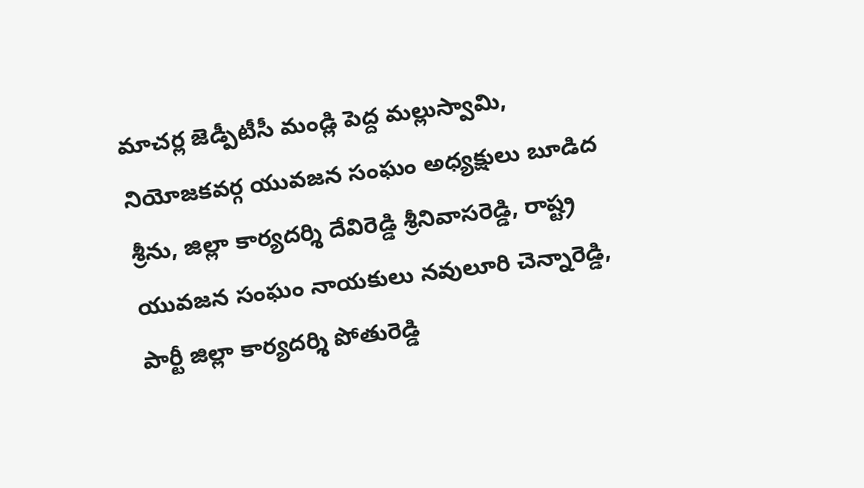మాచర్ల జెడ్పీటీసీ మండ్లి పెద్ద మల్లుస్వామి, నియోజకవర్గ యువజన సంఘం అధ్యక్షులు బూడిద శ్రీను, జిల్లా కార్యదర్శి దేవిరెడ్డి శ్రీనివాసరెడ్డి, రాష్ట్ర యువజన సంఘం నాయకులు నవులూరి చెన్నారెడ్డి, పార్టీ జిల్లా కార్యదర్శి పోతురెడ్డి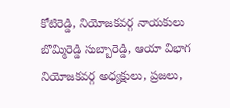కోటిరెడ్డి, నియోజకవర్గ నాయకులు బొమ్మిరెడ్డి సుబ్బారెడ్డి, ఆయా విభాగ నియోజకవర్గ అధ్యక్షులు, ప్రజలు,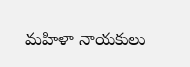మహిళా నాయకులు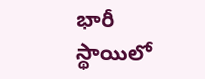భారీ స్థాయిలో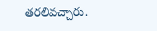తరలివచ్చారు.